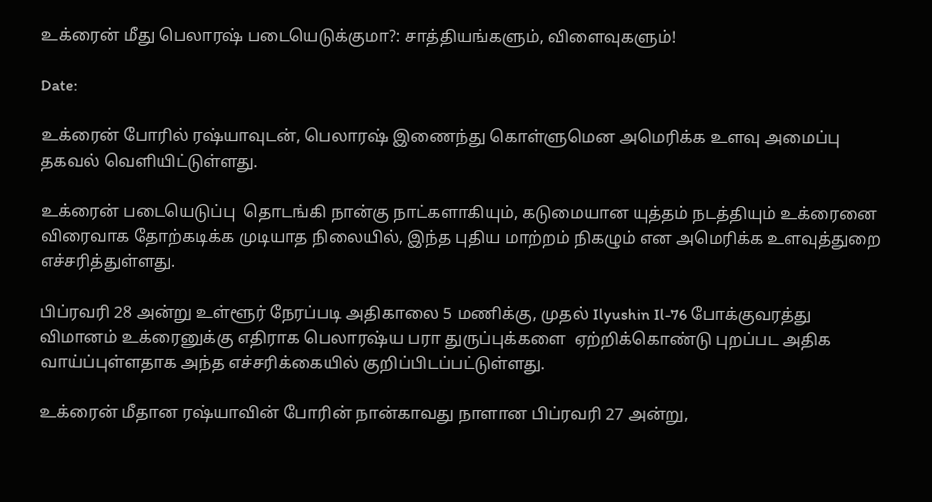உக்ரைன் மீது பெலாரஷ் படையெடுக்குமா?: சாத்தியங்களும், விளைவுகளும்!

Date:

உக்ரைன் போரில் ரஷ்யாவுடன், பெலாரஷ் இணைந்து கொள்ளுமென அமெரிக்க உளவு அமைப்பு தகவல் வெளியிட்டுள்ளது.

உக்ரைன் படையெடுப்பு  தொடங்கி நான்கு நாட்களாகியும், கடுமையான யுத்தம் நடத்தியும் உக்ரைனை விரைவாக தோற்கடிக்க முடியாத நிலையில், இந்த புதிய மாற்றம் நிகழும் என அமெரிக்க உளவுத்துறை எச்சரித்துள்ளது.

பிப்ரவரி 28 அன்று உள்ளூர் நேரப்படி அதிகாலை 5 மணிக்கு, முதல் Ilyushin Il-76 போக்குவரத்து விமானம் உக்ரைனுக்கு எதிராக பெலாரஷ்ய பரா துருப்புக்களை  ஏற்றிக்கொண்டு புறப்பட அதிக வாய்ப்புள்ளதாக அந்த எச்சரிக்கையில் குறிப்பிடப்பட்டுள்ளது.

உக்ரைன் மீதான ரஷ்யாவின் போரின் நான்காவது நாளான பிப்ரவரி 27 அன்று,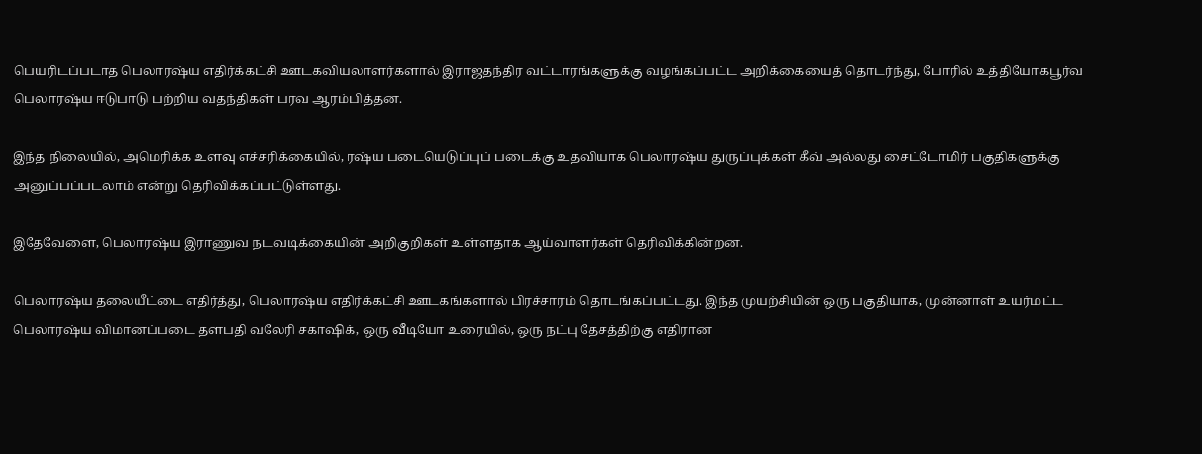பெயரிடப்படாத பெலாரஷ்ய எதிர்க்கட்சி ஊடகவியலாளர்களால் இராஜதந்திர வட்டாரங்களுக்கு வழங்கப்பட்ட அறிக்கையைத் தொடர்ந்து, போரில் உத்தியோகபூர்வ பெலாரஷ்ய ஈடுபாடு பற்றிய வதந்திகள் பரவ ஆரம்பித்தன.

இந்த நிலையில், அமெரிக்க உளவு எச்சரிக்கையில், ரஷ்ய படையெடுப்புப் படைக்கு உதவியாக பெலாரஷ்ய துருப்புக்கள் கீவ் அல்லது சைட்டோமிர் பகுதிகளுக்கு அனுப்பப்படலாம் என்று தெரிவிக்கப்பட்டுள்ளது.

இதேவேளை, பெலாரஷ்ய இராணுவ நடவடிக்கையின் அறிகுறிகள் உள்ளதாக ஆய்வாளர்கள் தெரிவிக்கின்றன.

பெலாரஷ்ய தலையீட்டை எதிர்த்து, பெலாரஷ்ய எதிர்க்கட்சி ஊடகங்களால் பிரச்சாரம் தொடங்கப்பட்டது. இந்த முயற்சியின் ஒரு பகுதியாக, முன்னாள் உயர்மட்ட பெலாரஷ்ய விமானப்படை தளபதி வலேரி சகாஷிக், ஒரு வீடியோ உரையில், ஒரு நட்பு தேசத்திற்கு எதிரான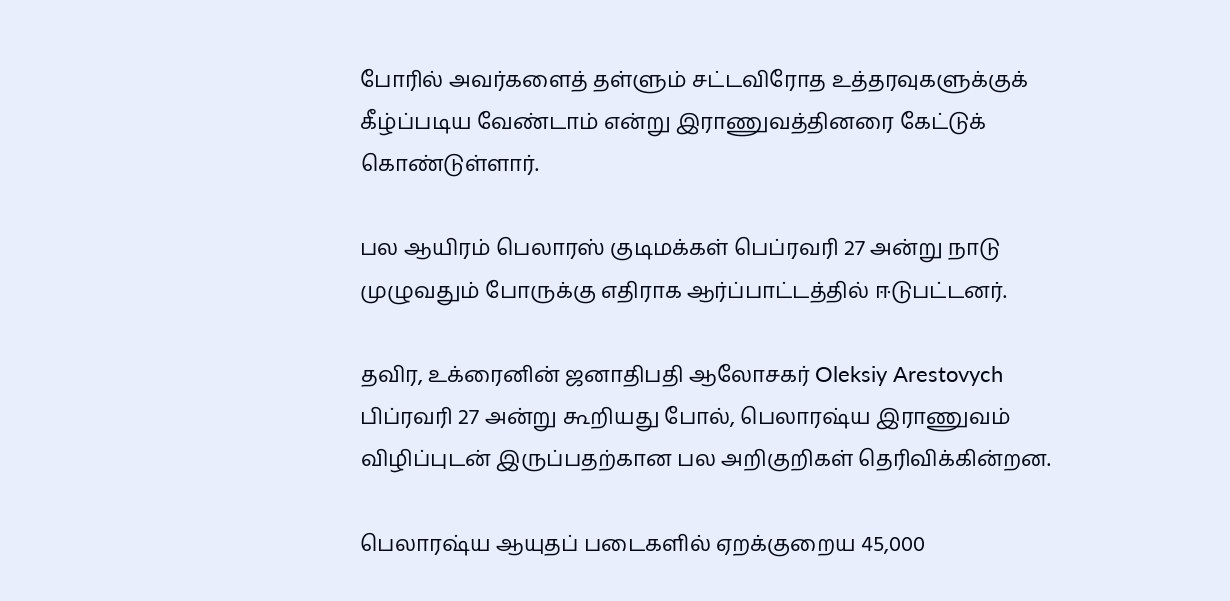போரில் அவர்களைத் தள்ளும் சட்டவிரோத உத்தரவுகளுக்குக் கீழ்ப்படிய வேண்டாம் என்று இராணுவத்தினரை கேட்டுக் கொண்டுள்ளார்.

பல ஆயிரம் பெலாரஸ் குடிமக்கள் பெப்ரவரி 27 அன்று நாடு முழுவதும் போருக்கு எதிராக ஆர்ப்பாட்டத்தில் ஈடுபட்டனர்.

தவிர, உக்ரைனின் ஜனாதிபதி ஆலோசகர் Oleksiy Arestovych பிப்ரவரி 27 அன்று கூறியது போல், பெலாரஷ்ய இராணுவம் விழிப்புடன் இருப்பதற்கான பல அறிகுறிகள் தெரிவிக்கின்றன.

பெலாரஷ்ய ஆயுதப் படைகளில் ஏறக்குறைய 45,000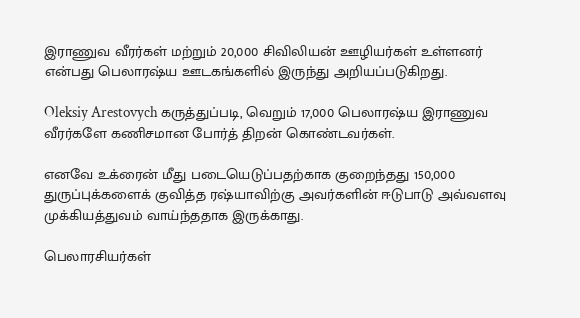இராணுவ வீரர்கள் மற்றும் 20,000 சிவிலியன் ஊழியர்கள் உள்ளனர் என்பது பெலாரஷ்ய ஊடகங்களில் இருந்து அறியப்படுகிறது.

Oleksiy Arestovych கருத்துப்படி, வெறும் 17,000 பெலாரஷ்ய இராணுவ வீரர்களே கணிசமான போர்த் திறன் கொண்டவர்கள்.

எனவே உக்ரைன் மீது படையெடுப்பதற்காக குறைந்தது 150,000 துருப்புக்களைக் குவித்த ரஷ்யாவிற்கு அவர்களின் ஈடுபாடு அவ்வளவு முக்கியத்துவம் வாய்ந்ததாக இருக்காது.

பெலாரசியர்கள்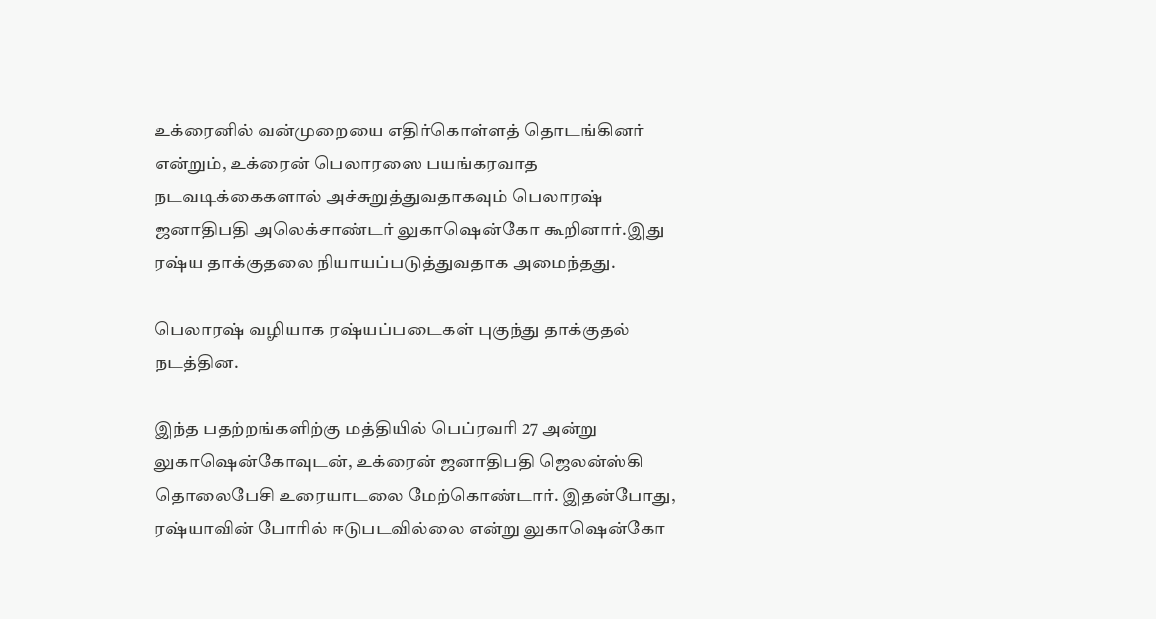உக்ரைனில் வன்முறையை எதிர்கொள்ளத் தொடங்கினர் என்றும், உக்ரைன் பெலாரஸை பயங்கரவாத நடவடிக்கைகளால் அச்சுறுத்துவதாகவும் பெலாரஷ் ஜனாதிபதி அலெக்சாண்டர் லுகாஷென்கோ கூறினார்.இது ரஷ்ய தாக்குதலை நியாயப்படுத்துவதாக அமைந்தது.

பெலாரஷ் வழியாக ரஷ்யப்படைகள் புகுந்து தாக்குதல் நடத்தின.

இந்த பதற்றங்களிற்கு மத்தியில் பெப்ரவரி 27 அன்று லுகாஷென்கோவுடன், உக்ரைன் ஜனாதிபதி ஜெலன்ஸ்கி தொலைபேசி உரையாடலை மேற்கொண்டார். இதன்போது, ரஷ்யாவின் போரில் ஈடுபடவில்லை என்று லுகாஷென்கோ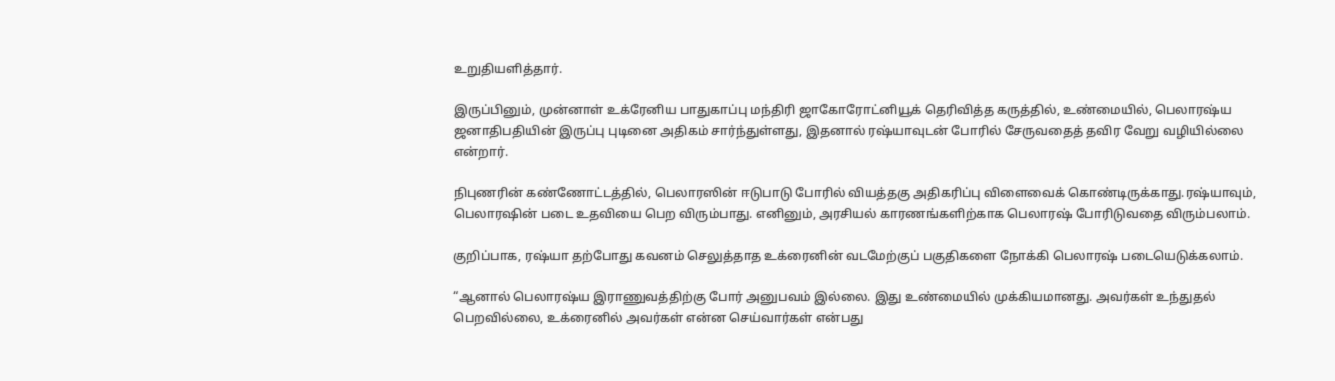உறுதியளித்தார்.

இருப்பினும், முன்னாள் உக்ரேனிய பாதுகாப்பு மந்திரி ஜாகோரோட்னியூக் தெரிவித்த கருத்தில், உண்மையில், பெலாரஷ்ய ஜனாதிபதியின் இருப்பு புடினை அதிகம் சார்ந்துள்ளது, இதனால் ரஷ்யாவுடன் போரில் சேருவதைத் தவிர வேறு வழியில்லை என்றார்.

நிபுணரின் கண்ணோட்டத்தில், பெலாரஸின் ஈடுபாடு போரில் வியத்தகு அதிகரிப்பு விளைவைக் கொண்டிருக்காது.ரஷ்யாவும், பெலாரஷின் படை உதவியை பெற விரும்பாது. எனினும், அரசியல் காரணங்களிற்காக பெலாரஷ் போரிடுவதை விரும்பலாம்.

குறிப்பாக, ரஷ்யா தற்போது கவனம் செலுத்தாத உக்ரைனின் வடமேற்குப் பகுதிகளை நோக்கி பெலாரஷ் படையெடுக்கலாம்.

“ஆனால் பெலாரஷ்ய இராணுவத்திற்கு போர் அனுபவம் இல்லை. இது உண்மையில் முக்கியமானது. அவர்கள் உந்துதல் பெறவில்லை, உக்ரைனில் அவர்கள் என்ன செய்வார்கள் என்பது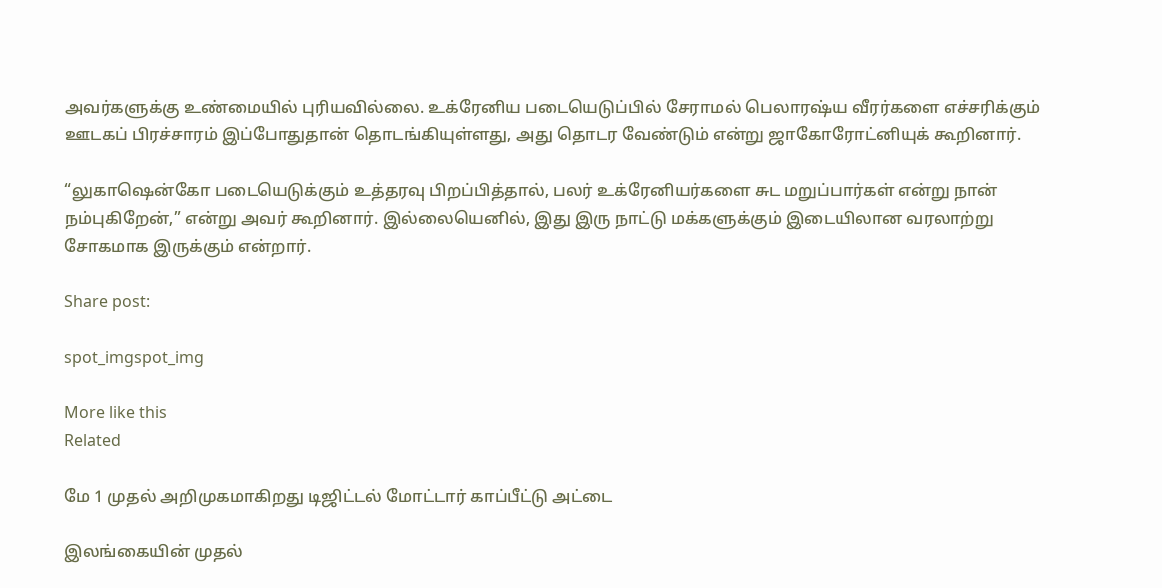அவர்களுக்கு உண்மையில் புரியவில்லை. உக்ரேனிய படையெடுப்பில் சேராமல் பெலாரஷ்ய வீரர்களை எச்சரிக்கும் ஊடகப் பிரச்சாரம் இப்போதுதான் தொடங்கியுள்ளது, அது தொடர வேண்டும் என்று ஜாகோரோட்னியுக் கூறினார்.

“லுகாஷென்கோ படையெடுக்கும் உத்தரவு பிறப்பித்தால், பலர் உக்ரேனியர்களை சுட மறுப்பார்கள் என்று நான் நம்புகிறேன்,” என்று அவர் கூறினார். இல்லையெனில், இது இரு நாட்டு மக்களுக்கும் இடையிலான வரலாற்று சோகமாக இருக்கும் என்றார்.

Share post:

spot_imgspot_img

More like this
Related

மே 1 முதல் அறிமுகமாகிறது டிஜிட்டல் மோட்டார் காப்பீட்டு அட்டை

இலங்கையின் முதல்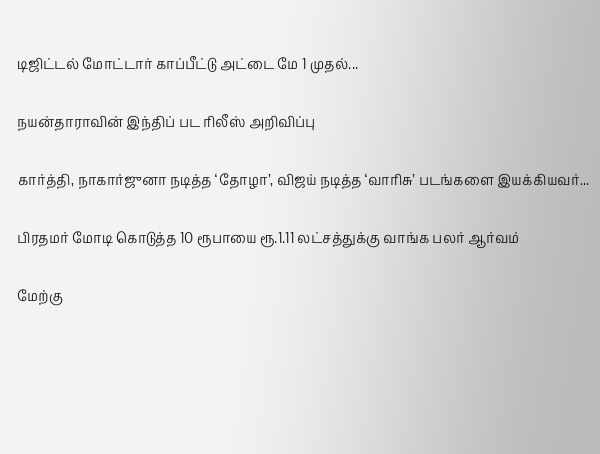டிஜிட்டல் மோட்டார் காப்பீட்டு அட்டை மே 1 முதல்...

நயன்தாராவின் இந்திப் பட ரிலீஸ் அறிவிப்பு

கார்த்தி, நாகார்ஜுனா நடித்த ‘தோழா’, விஜய் நடித்த ‘வாரிசு’ படங்களை இயக்கியவர்...

பிரதமர் மோடி கொடுத்த 10 ரூபாயை ரூ.1.11 லட்சத்துக்கு வாங்க பலர் ஆர்வம்

மேற்கு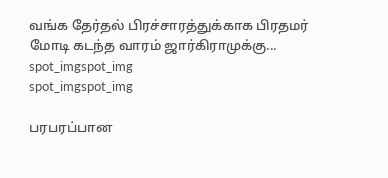வங்க தேர்தல் பிரச்சாரத்துக்காக பிரதமர் மோடி கடந்த வாரம் ஜார்கிராமுக்கு...
spot_imgspot_img
spot_imgspot_img

பரபரப்பான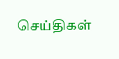செய்திகள்